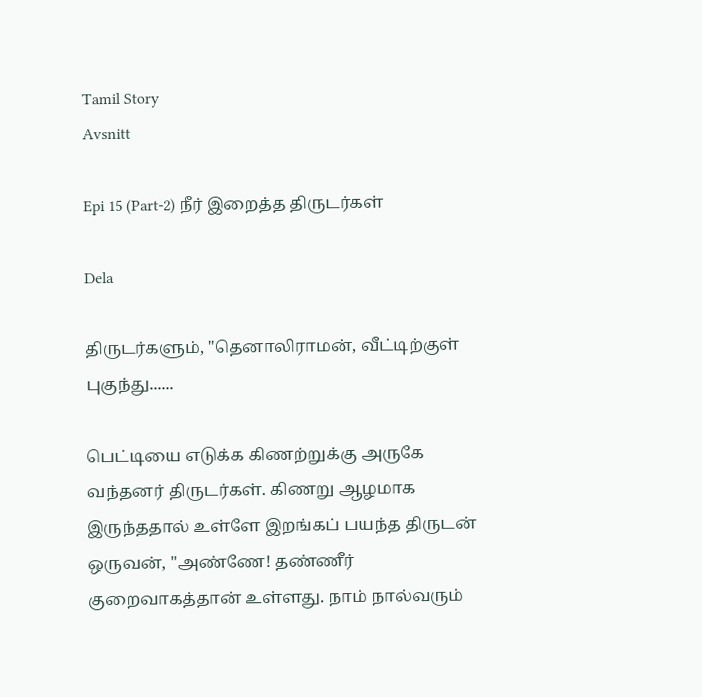Tamil Story
Avsnitt

Epi 15 (Part-2) நீர் இறைத்த திருடர்கள்

Dela

திருடர்களும், "தெனாலிராமன், வீட்டிற்குள் புகுந்து......

பெட்டியை எடுக்க கிணற்றுக்கு அருகே வந்தனர் திருடர்கள். கிணறு ஆழமாக இருந்ததால் உள்ளே இறங்கப் பயந்த திருடன் ஒருவன், "அண்ணே! தண்ணீர் குறைவாகத்தான் உள்ளது. நாம் நால்வரும்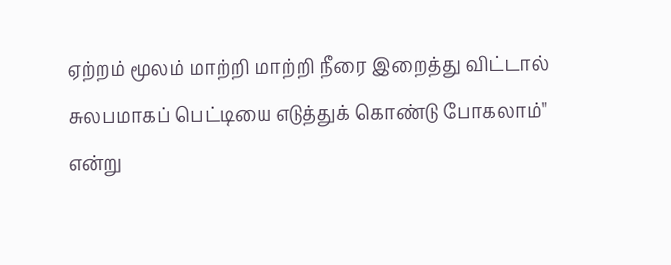ஏற்றம் மூலம் மாற்றி மாற்றி நீரை இறைத்து விட்டால் சுலபமாகப் பெட்டியை எடுத்துக் கொண்டு போகலாம்" என்று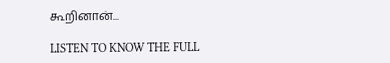கூறினான்...

LISTEN TO KNOW THE FULL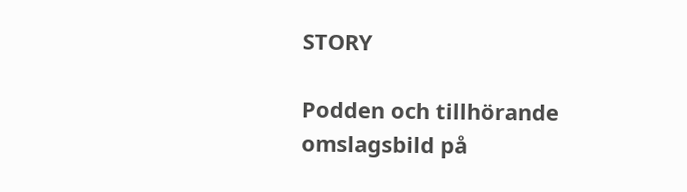STORY

Podden och tillhörande omslagsbild på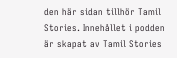den här sidan tillhör Tamil Stories. Innehållet i podden är skapat av Tamil Stories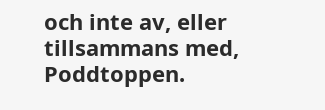och inte av, eller tillsammans med, Poddtoppen.